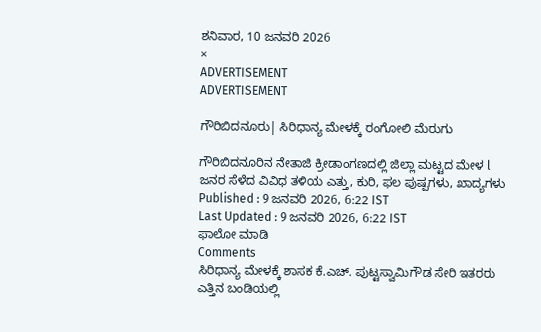ಶನಿವಾರ, 10 ಜನವರಿ 2026
×
ADVERTISEMENT
ADVERTISEMENT

ಗೌರಿಬಿದನೂರು| ಸಿರಿಧಾನ್ಯ ಮೇಳಕ್ಕೆ ರಂಗೋಲಿ ಮೆರುಗು

ಗೌರಿಬಿದನೂರಿನ ನೇತಾಜಿ ಕ್ರೀಡಾಂಗಣದಲ್ಲಿ ಜಿಲ್ಲಾ ಮಟ್ಟದ ಮೇಳ l ಜನರ ಸೆಳೆದ ವಿವಿಧ ತಳಿಯ ಎತ್ತು, ಕುರಿ, ಫಲ ಪುಷ್ಪಗಳು, ಖಾದ್ಯಗಳು
Published : 9 ಜನವರಿ 2026, 6:22 IST
Last Updated : 9 ಜನವರಿ 2026, 6:22 IST
ಫಾಲೋ ಮಾಡಿ
Comments
ಸಿರಿಧಾನ್ಯ ಮೇಳಕ್ಕೆ ಶಾಸಕ ಕೆ.ಎಚ್. ಪುಟ್ಟಸ್ವಾಮಿಗೌಡ ಸೇರಿ ಇತರರು ಎತ್ತಿನ ಬಂಡಿಯಲ್ಲಿ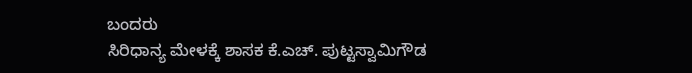ಬಂದರು
ಸಿರಿಧಾನ್ಯ ಮೇಳಕ್ಕೆ ಶಾಸಕ ಕೆ.ಎಚ್. ಪುಟ್ಟಸ್ವಾಮಿಗೌಡ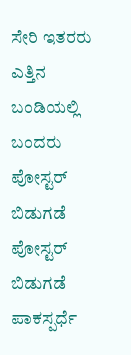ಸೇರಿ ಇತರರು ಎತ್ತಿನ ಬಂಡಿಯಲ್ಲಿ ಬಂದರು
ಪೋಸ್ಟರ್ ಬಿಡುಗಡೆ
ಪೋಸ್ಟರ್ ಬಿಡುಗಡೆ
ಪಾಕಸ್ಪರ್ಧೆ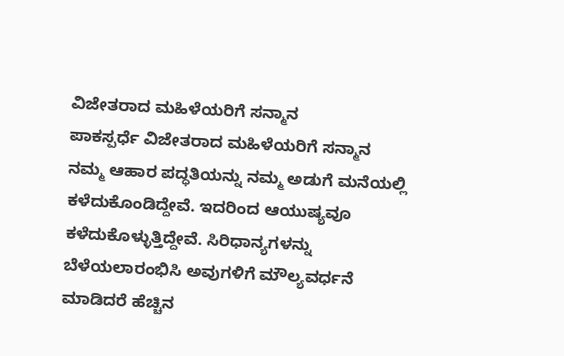ವಿಜೇತರಾದ ಮಹಿಳೆಯರಿಗೆ ಸನ್ಮಾನ
ಪಾಕಸ್ಪರ್ಧೆ ವಿಜೇತರಾದ ಮಹಿಳೆಯರಿಗೆ ಸನ್ಮಾನ
ನಮ್ಮ ಆಹಾರ ಪದ್ಧತಿಯನ್ನು ನಮ್ಮ ಅಡುಗೆ ಮನೆಯಲ್ಲಿ ಕಳೆದುಕೊಂಡಿದ್ದೇವೆ. ಇದರಿಂದ ಆಯುಷ್ಯವೂ ಕಳೆದುಕೊಳ್ಳುತ್ತಿದ್ದೇವೆ. ಸಿರಿಧಾನ್ಯಗಳನ್ನು ಬೆಳೆಯಲಾರಂಭಿಸಿ ಅವುಗಳಿಗೆ ಮೌಲ್ಯವರ್ಧನೆ ಮಾಡಿದರೆ ಹೆಚ್ಚಿನ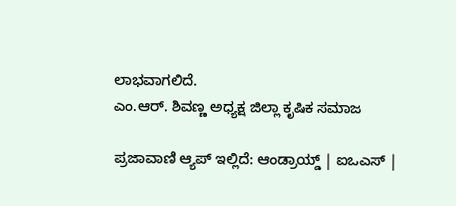ಲಾಭವಾಗಲಿದೆ.
ಎಂ.ಆರ್. ಶಿವಣ್ಣ ಅಧ್ಯಕ್ಷ ಜಿಲ್ಲಾ ಕೃಷಿಕ ಸಮಾಜ

ಪ್ರಜಾವಾಣಿ ಆ್ಯಪ್ ಇಲ್ಲಿದೆ: ಆಂಡ್ರಾಯ್ಡ್ | ಐಒಎಸ್ |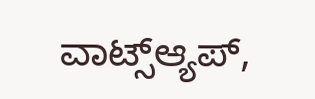ವಾಟ್ಸ್ಆ್ಯಪ್,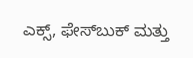ಎಕ್ಸ್, ಫೇಸ್‌ಬುಕ್ ಮತ್ತು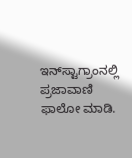ಇನ್‌ಸ್ಟಾಗ್ರಾಂನಲ್ಲಿ ಪ್ರಜಾವಾಣಿ ಫಾಲೋ ಮಾಡಿ.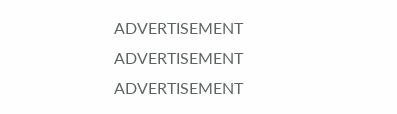ADVERTISEMENT
ADVERTISEMENT
ADVERTISEMENT